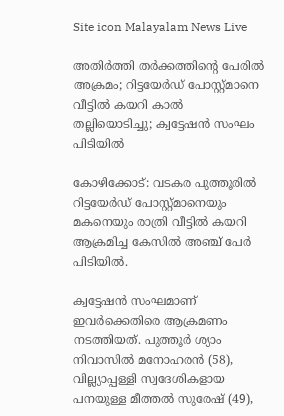Site icon Malayalam News Live

അതിര്‍ത്തി തര്‍ക്കത്തിന്റെ പേരില്‍ അക്രമം; റിട്ടയേര്‍ഡ് പോസ്റ്റ്മാനെ വീട്ടില്‍ കയറി കാല്‍ തല്ലിയൊടിച്ചു; ക്വട്ടേഷന്‍ സംഘം പിടിയില്‍

കോഴിക്കോട്: വടകര പുത്തൂരില്‍ റിട്ടയേര്‍ഡ് പോസ്റ്റ്മാനെയും മകനെയും രാത്രി വീട്ടില്‍ കയറി ആക്രമിച്ച കേസില്‍ അഞ്ച് പേര്‍ പിടിയില്‍.

ക്വട്ടേഷന്‍ സംഘമാണ് ഇവർക്കെതിരെ ആക്രമണം നടത്തിയത്. പുത്തൂര്‍ ശ്യാം നിവാസില്‍ മനോഹരന്‍ (58), വില്ല്യാപ്പള്ളി സ്വദേശികളായ പനയുള്ള മീത്തല്‍ സുരേഷ് (49),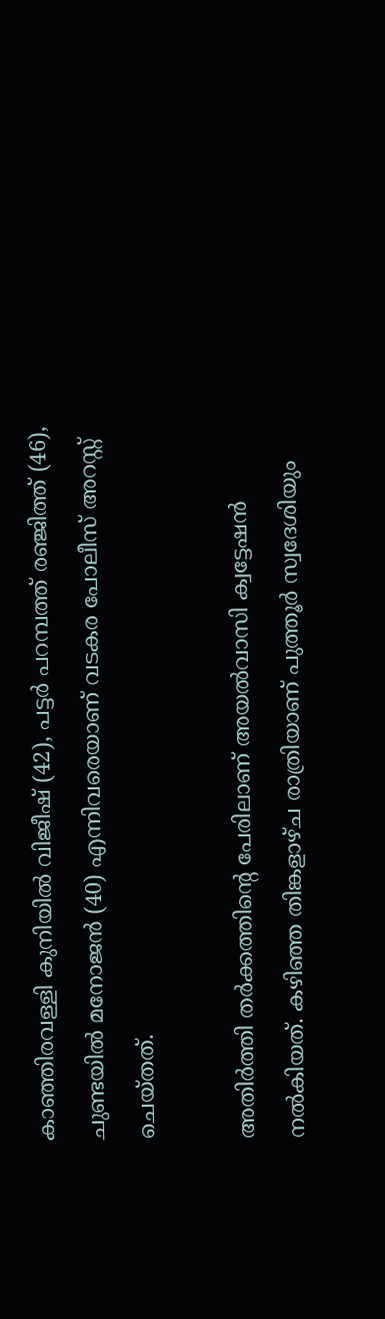കാഞ്ഞിരവള്ളി കുനിയില്‍ വിജീഷ് (42), പട്ടര്‍ പറമ്പത്ത് രഞ്ജിത്ത് (46), ചുണ്ടയില്‍ മനോജന്‍ (40) എന്നിവരെയാണ് വടകര പോലീസ് അറസ്റ്റ് ചെയ്തത്.

അതിർത്തി തർക്കത്തിന്റെ പേരിലാണ് അയല്‍വാസി ക്വട്ടേഷന്‍ നല്‍കിയത്. കഴിഞ്ഞ തിങ്കളാഴ്ച രാത്രിയാണ് പുത്തൂര്‍ സ്വദേശിയും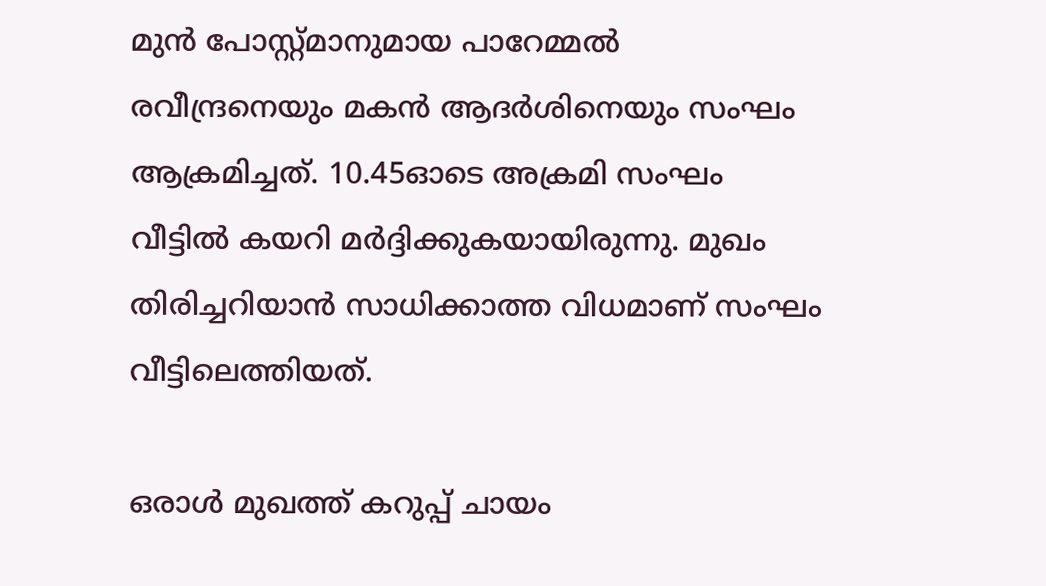മുന്‍ പോസ്റ്റ്മാനുമായ പാറേമ്മല്‍ രവീന്ദ്രനെയും മകന്‍ ആദര്‍ശിനെയും സംഘം ആക്രമിച്ചത്. 10.45ഓടെ അക്രമി സംഘം വീട്ടില്‍ കയറി മര്‍ദ്ദിക്കുകയായിരുന്നു. മുഖം തിരിച്ചറിയാൻ സാധിക്കാത്ത വിധമാണ് സംഘം വീട്ടിലെത്തിയത്.

ഒരാള്‍ മുഖത്ത് കറുപ്പ് ചായം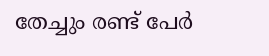തേച്ചും രണ്ട് പേർ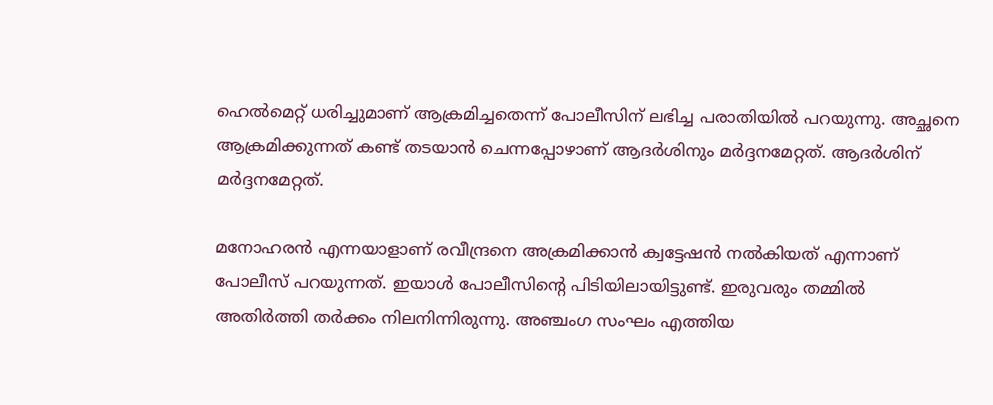ഹെല്‍മെറ്റ് ധരിച്ചുമാണ് ആക്രമിച്ചതെന്ന് പോലീസിന് ലഭിച്ച പരാതിയില്‍ പറയുന്നു. അച്ഛനെ ആക്രമിക്കുന്നത് കണ്ട് തടയാന്‍ ചെന്നപ്പോഴാണ് ആദർശിനും മര്‍ദ്ദനമേറ്റത്. ആദര്‍ശിന് മര്‍ദ്ദനമേറ്റത്.

മനോഹരന്‍ എന്നയാളാണ് രവീന്ദ്രനെ അക്രമിക്കാന്‍ ക്വട്ടേഷന്‍ നല്‍കിയത് എന്നാണ് പോലീസ് പറയുന്നത്. ഇയാള്‍ പോലീസിന്റെ പിടിയിലായിട്ടുണ്ട്. ഇരുവരും തമ്മില്‍ അതിര്‍ത്തി തര്‍ക്കം നിലനിന്നിരുന്നു. അഞ്ചംഗ സംഘം എത്തിയ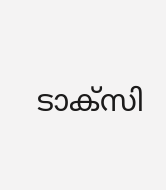ടാക്‌സി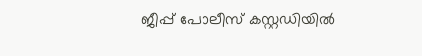ജീപ്പ് പോലീസ് കസ്റ്റഡിയില്‍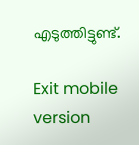എടുത്തിട്ടുണ്ട്.

Exit mobile version